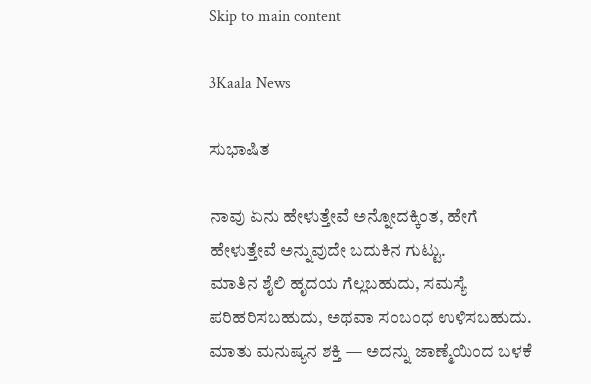Skip to main content

3Kaala News

ಸುಭಾಷಿತ

ನಾವು ಏನು ಹೇಳುತ್ತೇವೆ ಅನ್ನೋದಕ್ಕಿಂತ, ಹೇಗೆ ಹೇಳುತ್ತೇವೆ ಅನ್ನುವುದೇ ಬದುಕಿನ ಗುಟ್ಟು.
ಮಾತಿನ ಶೈಲಿ ಹೃದಯ ಗೆಲ್ಲಬಹುದು, ಸಮಸ್ಯೆ ಪರಿಹರಿಸಬಹುದು, ಅಥವಾ ಸಂಬಂಧ ಉಳಿಸಬಹುದು.
ಮಾತು ಮನುಷ್ಯನ ಶಕ್ತಿ — ಅದನ್ನು ಜಾಣ್ಮೆಯಿಂದ ಬಳಕೆ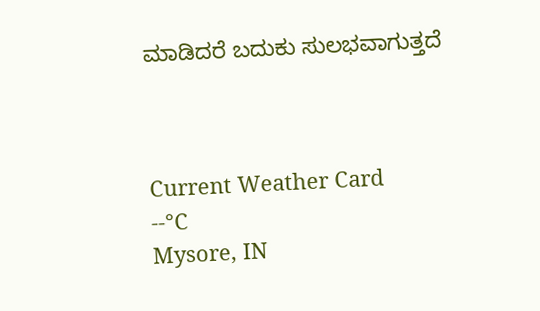ಮಾಡಿದರೆ ಬದುಕು ಸುಲಭವಾಗುತ್ತದೆ



Current Weather Card
--°C
Mysore, IN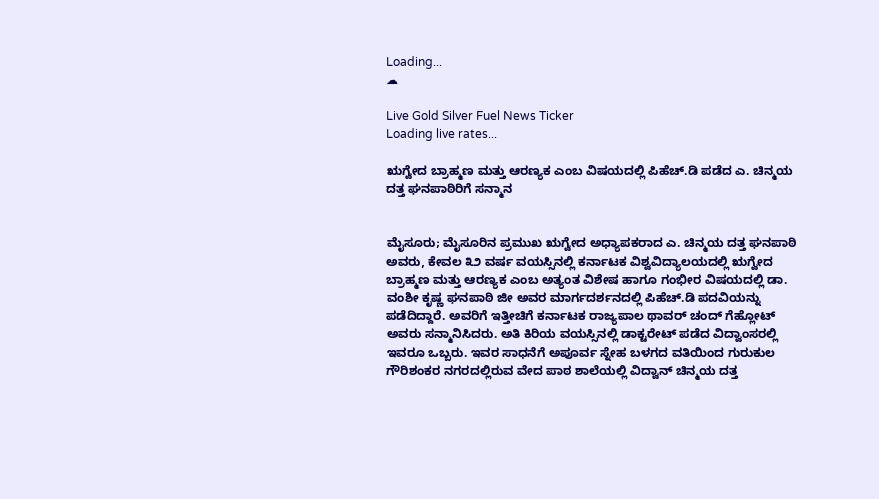Loading...
☁

Live Gold Silver Fuel News Ticker
Loading live rates...

ಋಗ್ವೇದ ಬ್ರಾಹ್ಮಣ ಮತ್ತು ಆರಣ್ಯಕ ಎಂಬ ವಿಷಯದಲ್ಲಿ ಪಿಹೆಚ್.ಡಿ ಪಡೆದ ಎ. ಚಿನ್ಮಯ ದತ್ತ ಘನಪಾಠಿರಿಗೆ ಸನ್ಮಾನ


ಮೈಸೂರು; ಮೈಸೂರಿನ ಪ್ರಮುಖ ಋಗ್ವೇದ ಅಧ್ಯಾಪಕರಾದ ಎ. ಚಿನ್ಮಯ ದತ್ತ ಘನಪಾಠಿ ಅವರು, ಕೇವಲ ೩೨ ವರ್ಷ ವಯಸ್ಸಿನಲ್ಲಿ ಕರ್ನಾಟಕ ವಿಶ್ವವಿದ್ಯಾಲಯದಲ್ಲಿ ಋಗ್ವೇದ ಬ್ರಾಹ್ಮಣ ಮತ್ತು ಆರಣ್ಯಕ ಎಂಬ ಅತ್ಯಂತ ವಿಶೇಷ ಹಾಗೂ ಗಂಭೀರ ವಿಷಯದಲ್ಲಿ ಡಾ. ವಂಶೀ ಕೃಷ್ಣ ಘನಪಾಠಿ ಜೀ ಅವರ ಮಾರ್ಗದರ್ಶನದಲ್ಲಿ ಪಿಹೆಚ್.ಡಿ ಪದವಿಯನ್ನು ಪಡೆದಿದ್ದಾರೆ. ಅವರಿಗೆ ಇತ್ತೀಚಿಗೆ ಕರ್ನಾಟಕ ರಾಜ್ಯಪಾಲ ಥಾವರ್ ಚಂದ್ ಗೆಹ್ಲೋಟ್ ಅವರು ಸನ್ಮಾನಿಸಿದರು. ಅತಿ ಕಿರಿಯ ವಯಸ್ಸಿನಲ್ಲಿ ಡಾಕ್ಟರೇಟ್ ಪಡೆದ ವಿದ್ವಾಂಸರಲ್ಲಿ ಇವರೂ ಒಬ್ಬರು. ಇವರ ಸಾಧನೆಗೆ ಅಪೂರ್ವ ಸ್ನೇಹ ಬಳಗದ ವತಿಯಿಂದ ಗುರುಕುಲ ಗೌರಿಶಂಕರ ನಗರದಲ್ಲಿರುವ ವೇದ ಪಾಠ ಶಾಲೆಯಲ್ಲಿ ವಿದ್ವಾನ್ ಚಿನ್ಮಯ ದತ್ತ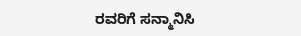ರವರಿಗೆ ಸನ್ಮಾನಿಸಿ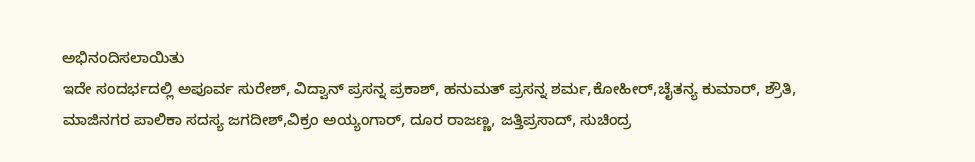ಅಭಿನಂದಿಸಲಾಯಿತು
ಇದೇ ಸಂದರ್ಭದಲ್ಲಿ ಅಪೂರ್ವ ಸುರೇಶ್, ವಿದ್ವಾನ್ ಪ್ರಸನ್ನ ಪ್ರಕಾಶ್, ಹನುಮತ್ ಪ್ರಸನ್ನ ಶರ್ಮ,ಕೋಹೀರ್,ಚೈತನ್ಯ ಕುಮಾರ್, ಶ್ರೌತಿ,
ಮಾಜಿನಗರ ಪಾಲಿಕಾ ಸದಸ್ಯ ಜಗದೀಶ್,ವಿಕ್ರಂ ಅಯ್ಯಂಗಾರ್, ದೂರ ರಾಜಣ್ಣ, ಜತ್ತಿಪ್ರಸಾದ್, ಸುಚಿಂದ್ರ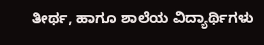ತೀರ್ಥ, ಹಾಗೂ ಶಾಲೆಯ ವಿದ್ಯಾರ್ಥಿಗಳು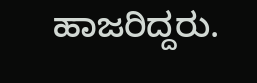ಹಾಜರಿದ್ದರು.